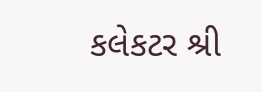કલેકટર શ્રી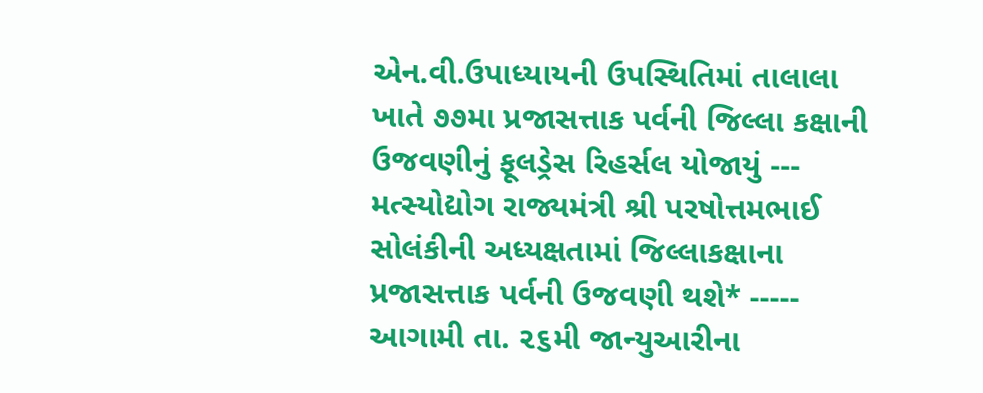એન.વી.ઉપાધ્યાયની ઉપસ્થિતિમાં તાલાલા ખાતે ૭૭મા પ્રજાસત્તાક પર્વની જિલ્લા કક્ષાની ઉજવણીનું ફૂલડ્રેસ રિહર્સલ યોજાયું --- મત્સ્યોદ્યોગ રાજ્યમંત્રી શ્રી પરષોત્તમભાઈ સોલંકીની અધ્યક્ષતામાં જિલ્લાકક્ષાના પ્રજાસત્તાક પર્વની ઉજવણી થશે* ----- આગામી તા. ૨૬મી જાન્યુઆરીના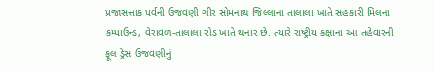પ્રજાસત્તાક પર્વની ઉજવણી ગીર સોમનાથ જિલ્લાના તાલાલા ખાતે સહકારી મિલના કમ્પાઉન્ડ, વેરાવળ-તાલાલા રોડ ખાતે થનાર છે. ત્યારે રાષ્ટ્રીય કક્ષાના આ તહેવારની ફૂલ ડ્રેસ ઉજવણીનું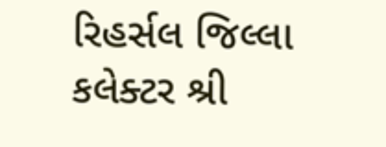રિહર્સલ જિલ્લા કલેક્ટર શ્રી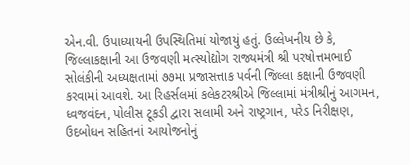એન.વી. ઉપાધ્યાયની ઉપસ્થિતિમાં યોજાયું હતું. ઉલ્લેખનીય છે કે, જિલ્લાકક્ષાની આ ઉજવણી મત્સ્યોદ્યોગ રાજ્યમંત્રી શ્રી પરષોત્તમભાઈ સોલંકીની અધ્યક્ષતામાં ૭૭મા પ્રજાસત્તાક પર્વની જિલ્લા કક્ષાની ઉજવણી કરવામાં આવશે. આ રિહર્સલમાં કલેકટરશ્રીએ જિલ્લામાં મંત્રીશ્રીનું આગમન, ધ્વજવંદન, પોલીસ ટૂકડી દ્વારા સલામી અને રાષ્ટ્રગાન, પરેડ નિરીક્ષણ, ઉદબોધન સહિતનાં આયોજનોનું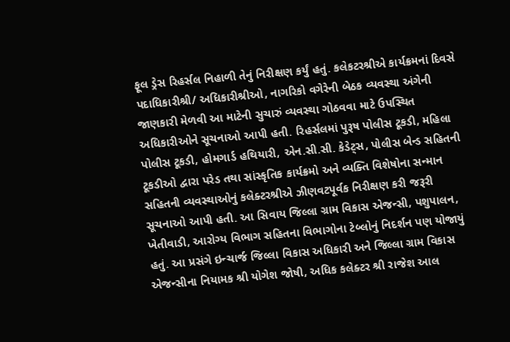ફૂલ ડ્રેસ રિહર્સલ નિહાળી તેનું નિરીક્ષણ કર્યું હતું. કલેકટરશ્રીએ કાર્યક્રમનાં દિવસે પદાધિકારીશ્રી/ અધિકારીશ્રીઓ, નાગરિકો વગેરેની બેઠક વ્યવસ્થા અંગેની જાણકારી મેળવી આ માટેની સુચારું વ્યવસ્થા ગોઠવવા માટે ઉપસ્થિત અધિકારીઓને સૂચનાઓ આપી હતી. રિહર્સલમાં પુરૂષ પોલીસ ટૂકડી, મહિલા પોલીસ ટૂકડી, હોમગાર્ડ હથિયારી, એન.સી.સી. કેડેટ્સ, પોલીસ બેન્ડ સહિતની ટૂકડીઓ દ્વારા પરેડ તથા સાંસ્કૃતિક કાર્યક્રમો અને વ્યક્તિ વિશેષોના સન્માન સહિતની વ્યવસ્થાઓનું કલેક્ટરશ્રીએ ઝીણવટપૂર્વક નિરીક્ષણ કરી જરૂરી સૂચનાઓ આપી હતી. આ સિવાય જિલ્લા ગ્રામ વિકાસ એજન્સી, પશુપાલન, ખેતીવાડી, આરોગ્ય વિભાગ સહિતના વિભાગોના ટેબ્લોનું નિદર્શન પણ યોજાયું હતું. આ પ્રસંગે ઇન્ચાર્જ જિલ્લા વિકાસ અધિકારી અને જિલ્લા ગ્રામ વિકાસ એજન્સીના નિયામક શ્રી યોગેશ જોષી, અધિક કલેક્ટર શ્રી રાજેશ આલ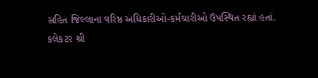સહિત જિલ્લાના વરિષ્ઠ અધિકારીઓ-કર્મચારીઓ ઉપસ્થિત રહ્યાં હતાં.
કલેકટર શ્રી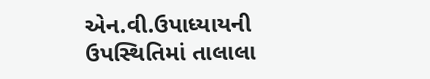એન.વી.ઉપાધ્યાયની ઉપસ્થિતિમાં તાલાલા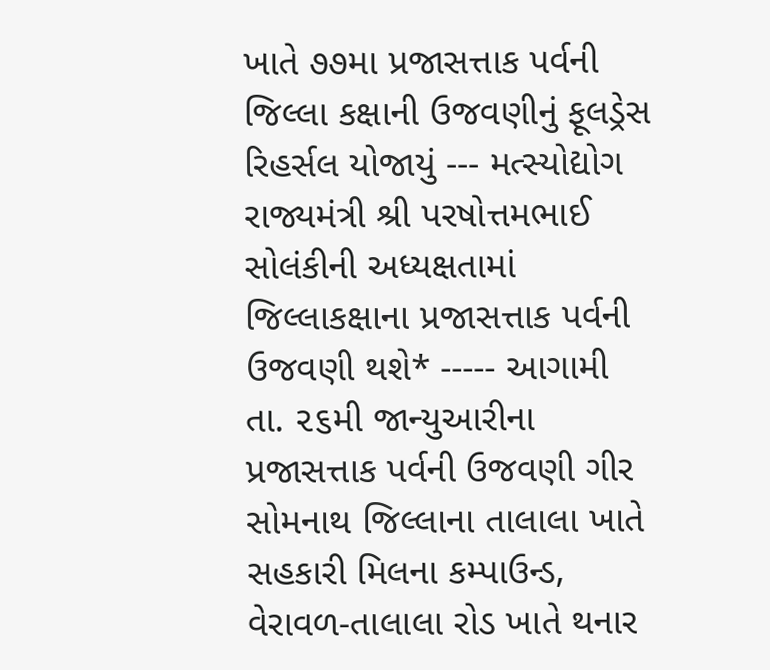ખાતે ૭૭મા પ્રજાસત્તાક પર્વની જિલ્લા કક્ષાની ઉજવણીનું ફૂલડ્રેસ રિહર્સલ યોજાયું --- મત્સ્યોદ્યોગ રાજ્યમંત્રી શ્રી પરષોત્તમભાઈ સોલંકીની અધ્યક્ષતામાં જિલ્લાકક્ષાના પ્રજાસત્તાક પર્વની ઉજવણી થશે* ----- આગામી તા. ૨૬મી જાન્યુઆરીના પ્રજાસત્તાક પર્વની ઉજવણી ગીર સોમનાથ જિલ્લાના તાલાલા ખાતે સહકારી મિલના કમ્પાઉન્ડ, વેરાવળ-તાલાલા રોડ ખાતે થનાર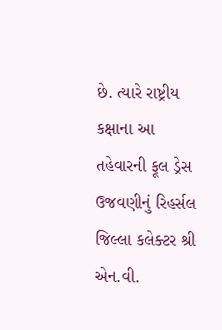છે. ત્યારે રાષ્ટ્રીય કક્ષાના આ તહેવારની ફૂલ ડ્રેસ ઉજવણીનું રિહર્સલ જિલ્લા કલેક્ટર શ્રી એન.વી.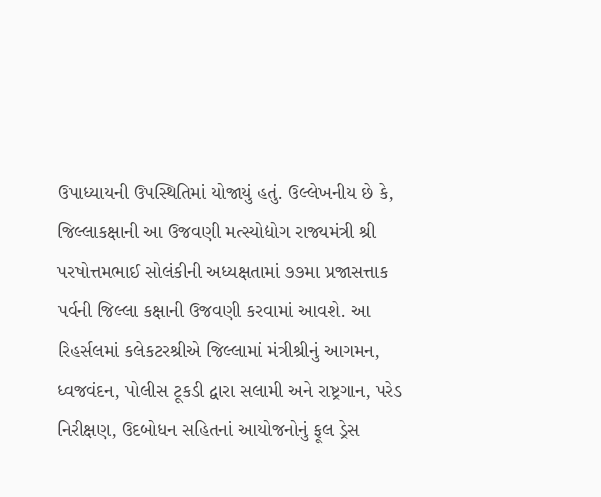ઉપાધ્યાયની ઉપસ્થિતિમાં યોજાયું હતું. ઉલ્લેખનીય છે કે, જિલ્લાકક્ષાની આ ઉજવણી મત્સ્યોદ્યોગ રાજ્યમંત્રી શ્રી પરષોત્તમભાઈ સોલંકીની અધ્યક્ષતામાં ૭૭મા પ્રજાસત્તાક પર્વની જિલ્લા કક્ષાની ઉજવણી કરવામાં આવશે. આ રિહર્સલમાં કલેકટરશ્રીએ જિલ્લામાં મંત્રીશ્રીનું આગમન, ધ્વજવંદન, પોલીસ ટૂકડી દ્વારા સલામી અને રાષ્ટ્રગાન, પરેડ નિરીક્ષણ, ઉદબોધન સહિતનાં આયોજનોનું ફૂલ ડ્રેસ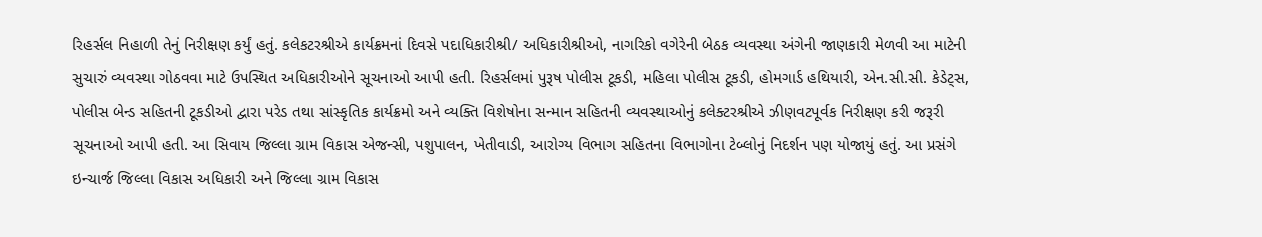રિહર્સલ નિહાળી તેનું નિરીક્ષણ કર્યું હતું. કલેકટરશ્રીએ કાર્યક્રમનાં દિવસે પદાધિકારીશ્રી/ અધિકારીશ્રીઓ, નાગરિકો વગેરેની બેઠક વ્યવસ્થા અંગેની જાણકારી મેળવી આ માટેની સુચારું વ્યવસ્થા ગોઠવવા માટે ઉપસ્થિત અધિકારીઓને સૂચનાઓ આપી હતી. રિહર્સલમાં પુરૂષ પોલીસ ટૂકડી, મહિલા પોલીસ ટૂકડી, હોમગાર્ડ હથિયારી, એન.સી.સી. કેડેટ્સ, પોલીસ બેન્ડ સહિતની ટૂકડીઓ દ્વારા પરેડ તથા સાંસ્કૃતિક કાર્યક્રમો અને વ્યક્તિ વિશેષોના સન્માન સહિતની વ્યવસ્થાઓનું કલેક્ટરશ્રીએ ઝીણવટપૂર્વક નિરીક્ષણ કરી જરૂરી સૂચનાઓ આપી હતી. આ સિવાય જિલ્લા ગ્રામ વિકાસ એજન્સી, પશુપાલન, ખેતીવાડી, આરોગ્ય વિભાગ સહિતના વિભાગોના ટેબ્લોનું નિદર્શન પણ યોજાયું હતું. આ પ્રસંગે ઇન્ચાર્જ જિલ્લા વિકાસ અધિકારી અને જિલ્લા ગ્રામ વિકાસ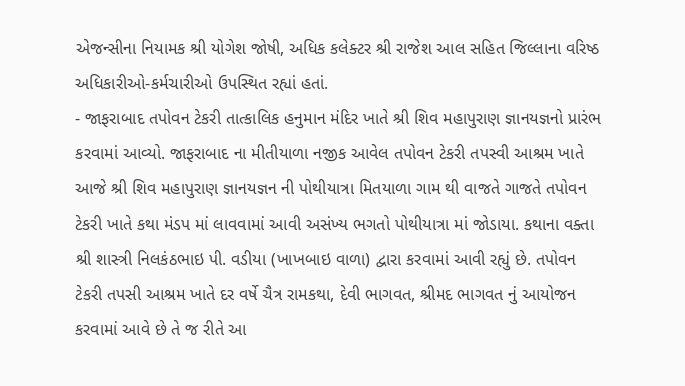એજન્સીના નિયામક શ્રી યોગેશ જોષી, અધિક કલેક્ટર શ્રી રાજેશ આલ સહિત જિલ્લાના વરિષ્ઠ અધિકારીઓ-કર્મચારીઓ ઉપસ્થિત રહ્યાં હતાં.
- જાફરાબાદ તપોવન ટેકરી તાત્કાલિક હનુમાન મંદિર ખાતે શ્રી શિવ મહાપુરાણ જ્ઞાનયજ્ઞનો પ્રારંભ કરવામાં આવ્યો. જાફરાબાદ ના મીતીયાળા નજીક આવેલ તપોવન ટેકરી તપસ્વી આશ્રમ ખાતે આજે શ્રી શિવ મહાપુરાણ જ્ઞાનયજ્ઞન ની પોથીયાત્રા મિતયાળા ગામ થી વાજતે ગાજતે તપોવન ટેકરી ખાતે કથા મંડપ માં લાવવામાં આવી અસંખ્ય ભગતો પોથીયાત્રા માં જોડાયા. કથાના વક્તા શ્રી શાસ્ત્રી નિલકંઠભાઇ પી. વડીયા (ખાખબાઇ વાળા) દ્વારા કરવામાં આવી રહ્યું છે. તપોવન ટેકરી તપસી આશ્રમ ખાતે દર વર્ષે ચૈત્ર રામકથા, દેવી ભાગવત, શ્રીમદ ભાગવત નું આયોજન કરવામાં આવે છે તે જ રીતે આ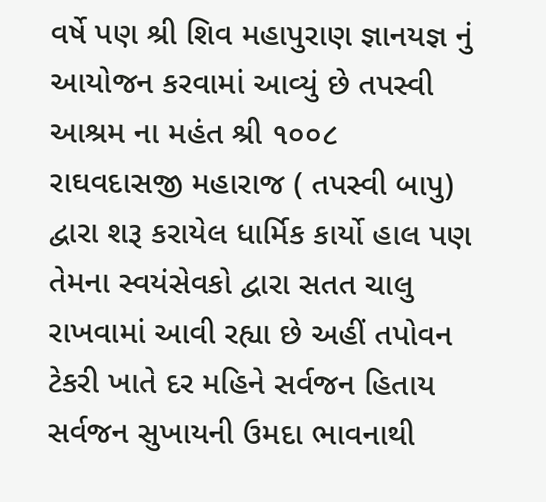વર્ષે પણ શ્રી શિવ મહાપુરાણ જ્ઞાનયજ્ઞ નું આયોજન કરવામાં આવ્યું છે તપસ્વી આશ્રમ ના મહંત શ્રી ૧૦૦૮ રાઘવદાસજી મહારાજ ( તપસ્વી બાપુ) દ્વારા શરૂ કરાયેલ ધાર્મિક કાર્યો હાલ પણ તેમના સ્વયંસેવકો દ્વારા સતત ચાલુ રાખવામાં આવી રહ્યા છે અહીં તપોવન ટેકરી ખાતે દર મહિને સર્વજન હિતાય સર્વજન સુખાયની ઉમદા ભાવનાથી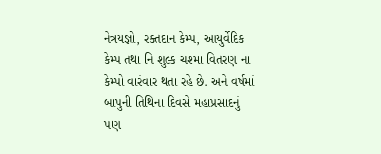નેત્રયજ્ઞો, રક્તદાન કેમ્પ, આયુર્વેદિક કેમ્પ તથા નિ શુલ્ક ચશ્મા વિતરણ ના કેમ્પો વારંવાર થતા રહે છે. અને વર્ષમાં બાપુની તિથિના દિવસે મહાપ્રસાદનું પણ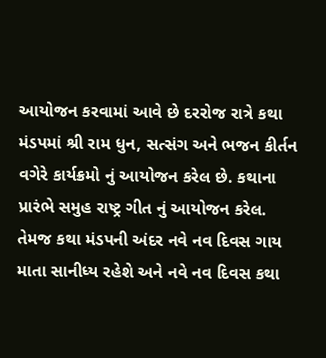આયોજન કરવામાં આવે છે દરરોજ રાત્રે કથા મંડપમાં શ્રી રામ ધુન, સત્સંગ અને ભજન કીર્તન વગેરે કાર્યક્રમો નું આયોજન કરેલ છે. કથાના પ્રારંભે સમુહ રાષ્ટ્ર ગીત નું આયોજન કરેલ. તેમજ કથા મંડપની અંદર નવે નવ દિવસ ગાય માતા સાનીધ્ય રહેશે અને નવે નવ દિવસ કથા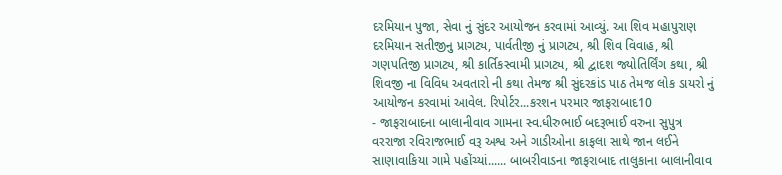દરમિયાન પુજા, સેવા નું સુંદર આયોજન કરવામાં આવ્યું. આ શિવ મહાપુરાણ દરમિયાન સતીજીનુ પ્રાગટ્ય, પાર્વતીજી નું પ્રાગટ્ય, શ્રી શિવ વિવાહ, શ્રી ગણપતિજી પ્રાગટ્ય, શ્રી કાર્તિકસ્વામી પ્રાગટ્ય, શ્રી દ્વાદશ જ્યોતિર્લિંગ કથા, શ્રી શિવજી ના વિવિધ અવતારો ની કથા તેમજ શ્રી સુંદરકાંડ પાઠ તેમજ લોક ડાયરો નું આયોજન કરવામાં આવેલ. રિપોર્ટર...કરશન પરમાર જાફરાબાદ10
- જાફરાબાદના બાલાનીવાવ ગામના સ્વ.ધીરુભાઈ બદરૂભાઈ વરુના સુપુત્ર વરરાજા રવિરાજભાઈ વરૂ અશ્વ અને ગાડીઓના કાફલા સાથે જાન લઈને સાણાવાકિયા ગામે પહોંચ્યાં...... બાબરીવાડના જાફરાબાદ તાલુકાના બાલાનીવાવ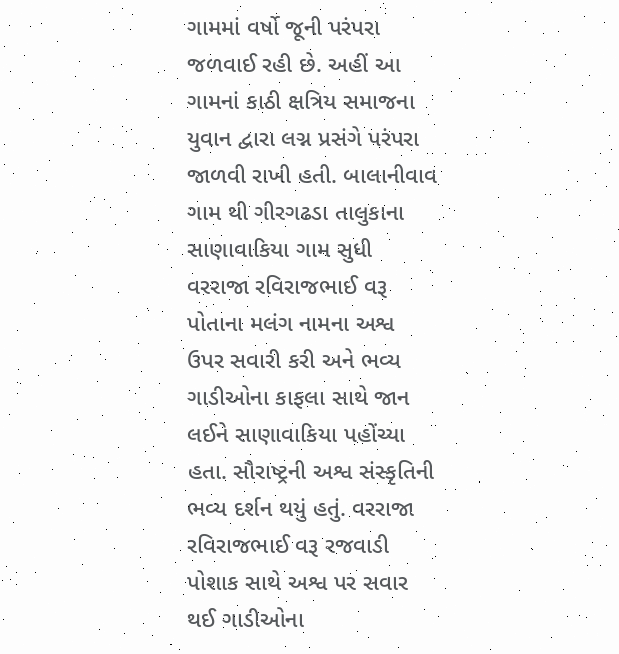ગામમાં વર્ષો જૂની પરંપરા જળવાઈ રહી છે. અહીં આ ગામનાં કાઠી ક્ષત્રિય સમાજના યુવાન દ્વારા લગ્ન પ્રસંગે પરંપરા જાળવી રાખી હતી. બાલાનીવાવ ગામ થી ગીરગઢડા તાલુકાના સાણાવાકિયા ગામ સુધી વરરાજા રવિરાજભાઈ વરૂ પોતાના મલંગ નામના અશ્વ ઉપર સવારી કરી અને ભવ્ય ગાડીઓના કાફલા સાથે જાન લઈને સાણાવાકિયા પહોંચ્યા હતા. સૌરાષ્ટ્રની અશ્વ સંસ્કૃતિની ભવ્ય દર્શન થયું હતું. વરરાજા રવિરાજભાઈ વરૂ રજવાડી પોશાક સાથે અશ્વ પર સવાર થઈ ગાડીઓના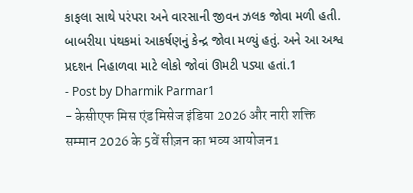કાફલા સાથે પરંપરા અને વારસાની જીવન ઝલક જોવા મળી હતી. બાબરીયા પંથકમાં આકર્ષણનું કેન્દ્ર જોવા મળ્યું હતું. અને આ અશ્વ પ્રદશન નિહાળવા માટે લોકો જોવાં ઊમટી પડ્યા હતાં.1
- Post by Dharmik Parmar1
- केसीएफ मिस एंड मिसेज इंडिया 2026 और नारी शक्ति सम्मान 2026 के 5वें सीज़न का भव्य आयोजन1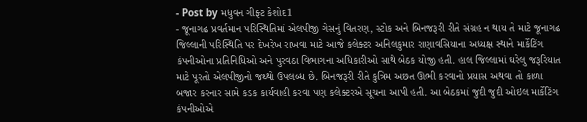- Post by મધુવન ગીફ્ટ કેશોદ1
- જૂનાગઢ પ્રવર્તમાન પરિસ્થિતિમાં એલપીજી ગેસનું વિતરણ, સ્ટોક અને બિનજરૂરી રીતે સંગ્રહ ન થાય તે માટે જૂનાગઢ જિલ્લાની પરિસ્થિતિ પર દેખરેખ રાખવા માટે આજે કલેક્ટર અનિલકુમાર રાણાવસિયાના અધ્યક્ષ સ્થાને માર્કેટિંગ કંપનીઓના પ્રતિનિધિઓ અને પુરવઠા વિભાગના અધિકારીઓ સાથે બેઠક યોજી હતી. હાલ જિલ્લામાં ઘરેલુ જરૂરિયાત માટે પૂરતો એલપીજીનો જથ્થો ઉપલબ્ધ છે. બિનજરૂરી રીતે કુત્રિમ અછત ઊભી કરવાનો પ્રયાસ અથવા તો કાળા બજાર કરનાર સામે કડક કાર્યવાહી કરવા પણ કલેક્ટરએ સૂચના આપી હતી. આ બેઠકમાં જુદી જુદી ઓઇલ માર્કેટિંગ કંપનીઓએ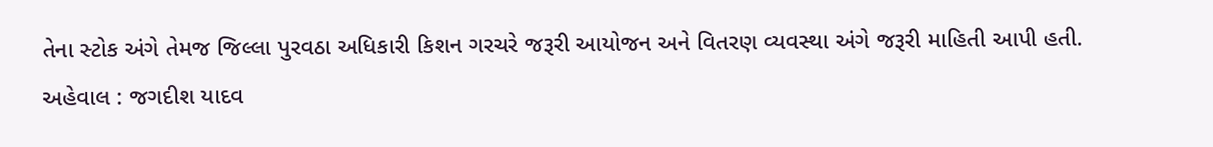તેના સ્ટોક અંગે તેમજ જિલ્લા પુરવઠા અધિકારી કિશન ગરચરે જરૂરી આયોજન અને વિતરણ વ્યવસ્થા અંગે જરૂરી માહિતી આપી હતી. અહેવાલ : જગદીશ યાદવ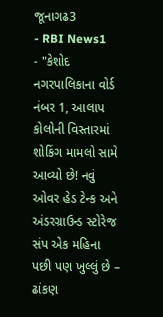જૂનાગઢ3
- RBI News1
- "કેશોદ નગરપાલિકાના વોર્ડ નંબર 1, આલાપ કોલોની વિસ્તારમાં શોકિંગ મામલો સામે આવ્યો છે! નવું ઓવર હેડ ટેન્ક અને અંડરગ્રાઉન્ડ સ્ટોરેજ સંપ એક મહિના પછી પણ ખુલ્લું છે – ઢાંકણ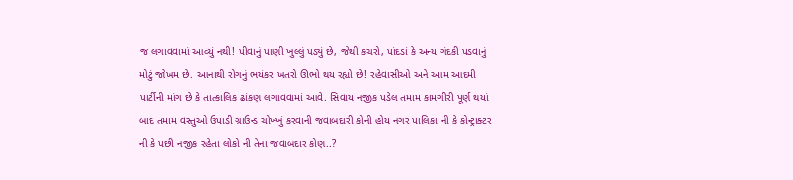જ લગાવવામાં આવ્યું નથી! પીવાનું પાણી ખુલ્લું પડ્યું છે, જેથી કચરો, પાંદડાં કે અન્ય ગંદકી પડવાનું મોટું જોખમ છે. આનાથી રોગનું ભયંકર ખતરો ઊભો થય રહ્યો છે! રહેવાસીઓ અને આમ આદમી પાર્ટીની માંગ છે કે તાત્કાલિક ઢાંકણ લગાવવામાં આવે. સિવાય નજીક પડેલ તમામ કામગીરી પૂર્ણ થયાં બાદ તમામ વસ્તુઓ ઉપાડી ગ્રાઉન્ડ ચોખ્ખું કરવાની જવાબદારી કોની હોય નગર પાલિકા ની કે કોન્ટ્રાક્ટર ની કે પછી નજીક રહેતા લોકો ની તેના જવાબદાર કોણ..?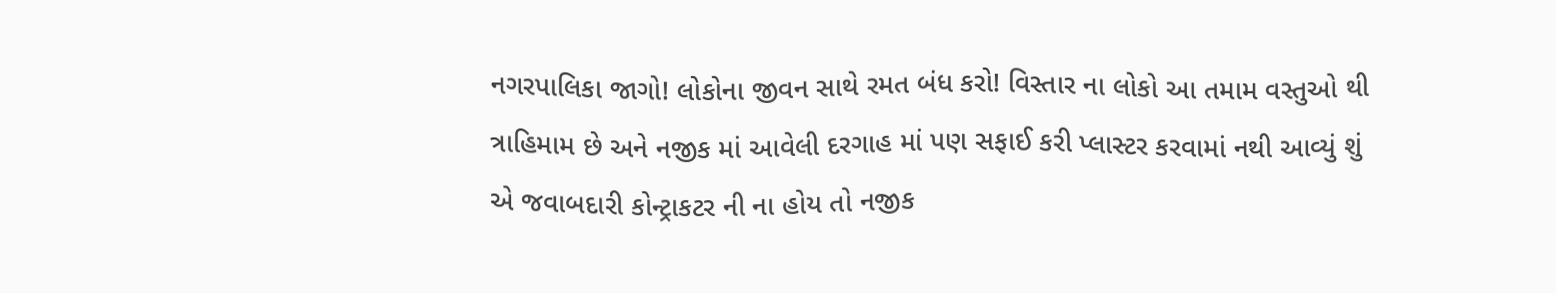નગરપાલિકા જાગો! લોકોના જીવન સાથે રમત બંધ કરો! વિસ્તાર ના લોકો આ તમામ વસ્તુઓ થી ત્રાહિમામ છે અને નજીક માં આવેલી દરગાહ માં પણ સફાઈ કરી પ્લાસ્ટર કરવામાં નથી આવ્યું શું એ જવાબદારી કોન્ટ્રાકટર ની ના હોય તો નજીક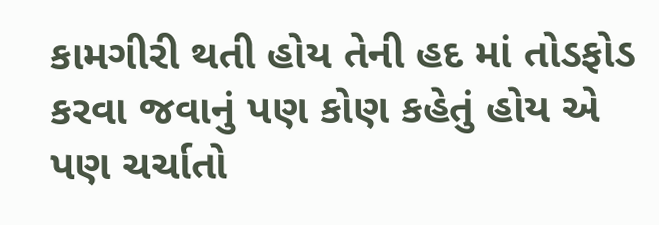કામગીરી થતી હોય તેની હદ માં તોડફોડ કરવા જવાનું પણ કોણ કહેતું હોય એ પણ ચર્ચાતો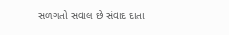સળગતો સવાલ છે સંવાદ દાતા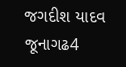જગદીશ યાદવ જૂનાગઢ4